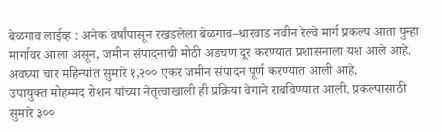बेळगाव लाईव्ह : अनेक वर्षांपासून रखडलेला बेळगाव–धारवाड नवीन रेल्वे मार्ग प्रकल्प आता पुन्हा मार्गावर आला असून, जमीन संपादनाची मोठी अडचण दूर करण्यात प्रशासनाला यश आले आहे. अवघ्या चार महिन्यांत सुमारे १,२०० एकर जमीन संपादन पूर्ण करण्यात आली आहे.
उपायुक्त मोहम्मद रोशन यांच्या नेतृत्वाखाली ही प्रक्रिया वेगाने राबविण्यात आली. प्रकल्पासाठी सुमारे ३००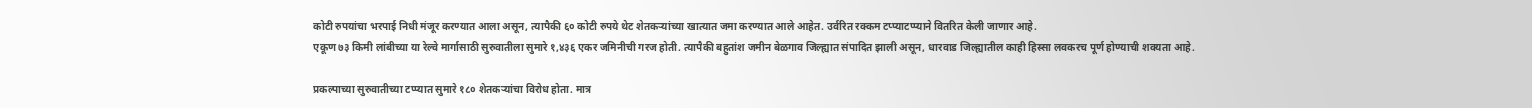कोटी रुपयांचा भरपाई निधी मंजूर करण्यात आला असून, त्यापैकी ६० कोटी रुपये थेट शेतकऱ्यांच्या खात्यात जमा करण्यात आले आहेत. उर्वरित रक्कम टप्प्याटप्प्याने वितरित केली जाणार आहे.
एकूण ७३ किमी लांबीच्या या रेल्वे मार्गासाठी सुरुवातीला सुमारे १,४३६ एकर जमिनीची गरज होती. त्यापैकी बहुतांश जमीन बेळगाव जिल्ह्यात संपादित झाली असून, धारवाड जिल्ह्यातील काही हिस्सा लवकरच पूर्ण होण्याची शक्यता आहे.

प्रकल्पाच्या सुरुवातीच्या टप्प्यात सुमारे १८० शेतकऱ्यांचा विरोध होता. मात्र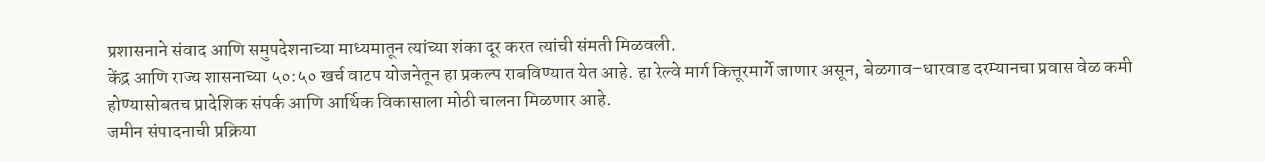प्रशासनाने संवाद आणि समुपदेशनाच्या माध्यमातून त्यांच्या शंका दूर करत त्यांची संमती मिळवली.
केंद्र आणि राज्य शासनाच्या ५०:५० खर्च वाटप योजनेतून हा प्रकल्प राबविण्यात येत आहे. हा रेल्वे मार्ग कित्तूरमार्गे जाणार असून, बेळगाव–धारवाड दरम्यानचा प्रवास वेळ कमी होण्यासोबतच प्रादेशिक संपर्क आणि आर्थिक विकासाला मोठी चालना मिळणार आहे.
जमीन संपादनाची प्रक्रिया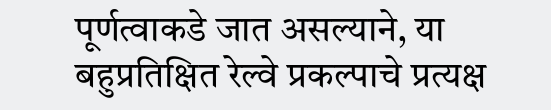पूर्णत्वाकडे जात असल्याने, या बहुप्रतिक्षित रेल्वे प्रकल्पाचे प्रत्यक्ष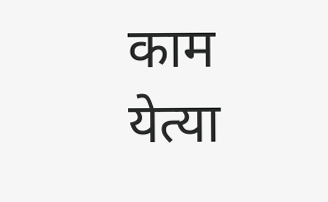काम येत्या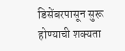डिसेंबरपासून सुरू होण्याची शक्यता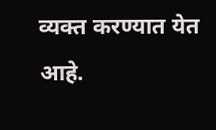व्यक्त करण्यात येत आहे.